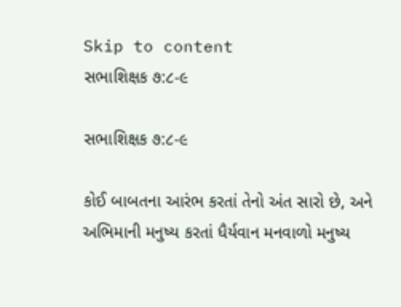Skip to content
સભાશિક્ષક ૭:૮-૯

સભાશિક્ષક ૭:૮-૯

કોઈ બાબતના આરંભ કરતાં તેનો અંત સારો છે, અને અભિમાની મનુષ્ય કરતાં ધૈર્યવાન મનવાળો મનુષ્ય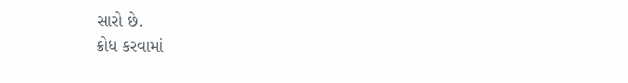સારો છે.
ક્રોધ કરવામાં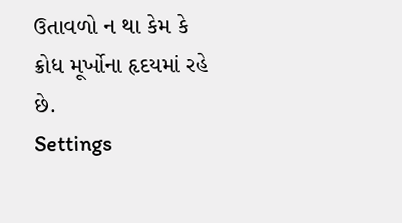ઉતાવળો ન થા કેમ કે ક્રોધ મૂર્ખોના હૃદયમાં રહે છે.
Settings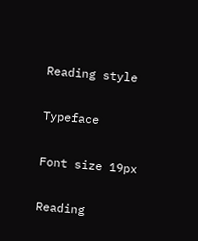Reading style

Typeface

Font size 19px

Reading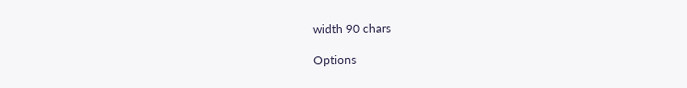width 90 chars

Options